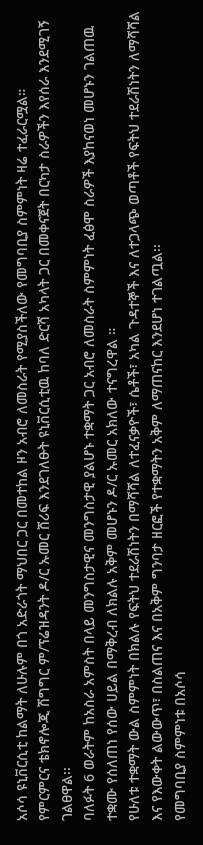አሶሳ ዩኒቨርሲቲ ከልማት ለሁሉም በጎ አድራጎት ማህበር ጋር በመተከል ዞን አብሮ ለመስራት የሚያስችለው የመግባቢያ ስምምነት ዛሬ ተፈራርሟል።
የምርምርና ቴክኖሎጂ ሽግግር ም/ፕሬዝዳንት ዶ/ር ኡመር ሸሪፍ እንደገለፁት ዩኒቨርሲቲዉ ከባለ ድርሻ አካላት ጋር በመቀናጀት በርካታ ስራዎችን እየሰራ እንደሚገኝ ገልፀዋል፡፡
ባለፉት 6 ወራትም ከአስራ አምስት በላይ መንግስታዊና መንግስታዊ ያልሆኑ ተቋማት ጋር አብሮ ለመስራት ስምምነት ፈፅሞ ስራዎች እያከናወነ መሆኑን ገልጠዉ ተቋሙ የሰለጠነ የሰው ሀይል በማቅረብ ለክልሉ አቅም መሆኑን ዶ/ር ኡመር አክለው ተናግረዋል ።
የሁለቱ ተቋማት ውል ስምምነት በክልሉ የፍትህ ተደራሽነትን በማሻሻል ለተፈናቃዮች፣ ሴቶች፣ አካል ጉዳተኞች እና ለተጋላጭ ወጣቶች የፍትህ ተደራሽነትን ለማሻሻል እና የእውቀት ልውውጥ፣ በስልጠና እና በአቅም ግንባታ ዘርፎች የተቋማትን አቅም ለማጠናከር እንደሆነ ተገልጧል፡፡
የመግባቢያ ስምምነቱ በአሶሳ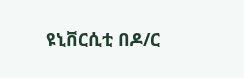ዩኒቨርሲቲ በዶ/ር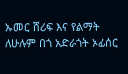ኡመር ሸሪፍ እና የልማት ለሁሉም በጎ አድራጎት ኦፊሰር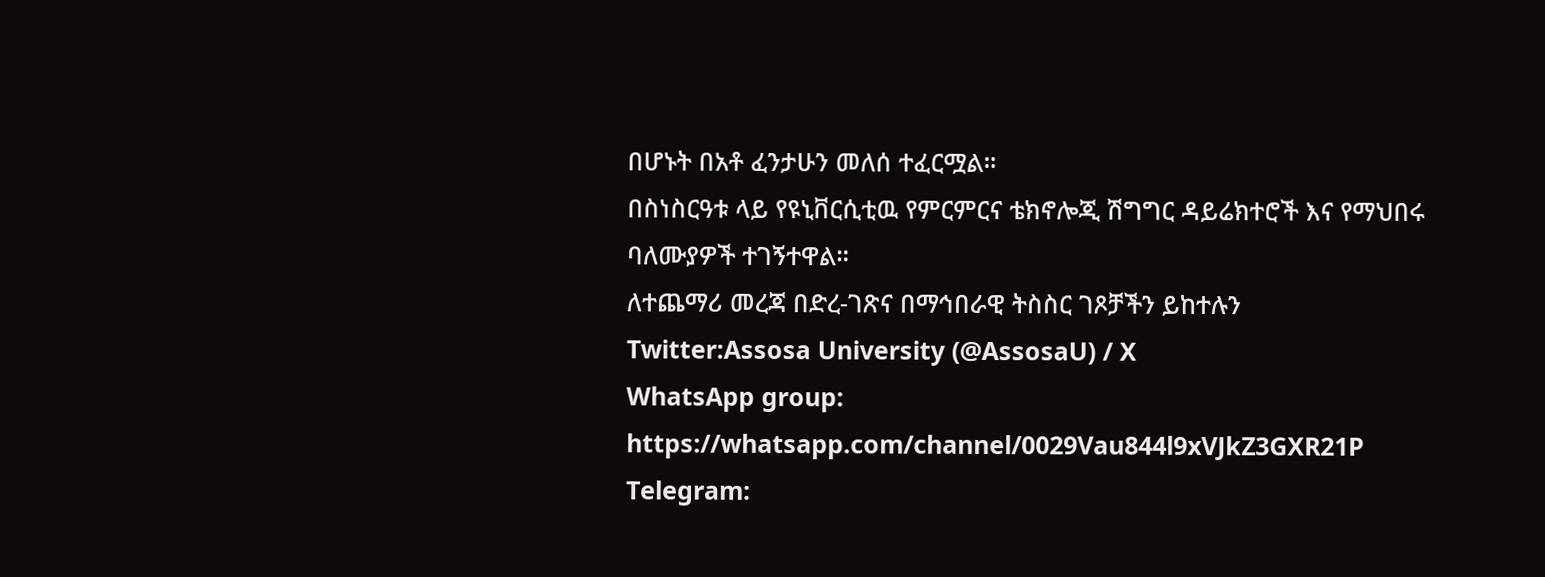በሆኑት በአቶ ፈንታሁን መለሰ ተፈርሟል።
በስነስርዓቱ ላይ የዩኒቨርሲቲዉ የምርምርና ቴክኖሎጂ ሽግግር ዳይሬክተሮች እና የማህበሩ ባለሙያዎች ተገኝተዋል።
ለተጨማሪ መረጃ በድረ-ገጽና በማኅበራዊ ትስስር ገጾቻችን ይከተሉን
Twitter:Assosa University (@AssosaU) / X
WhatsApp group: https://whatsapp.com/channel/0029Vau844l9xVJkZ3GXR21P
Telegram: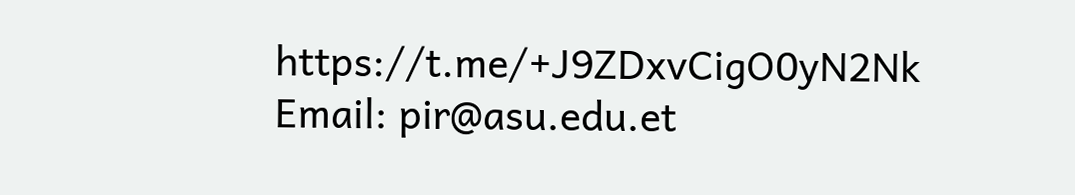https://t.me/+J9ZDxvCigO0yN2Nk
Email: pir@asu.edu.et